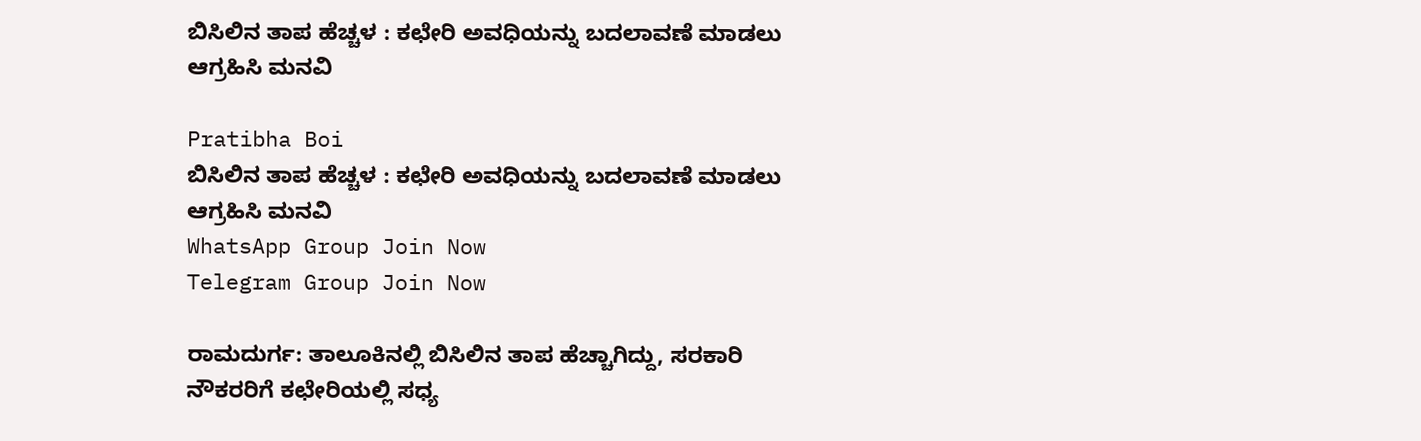ಬಿಸಿಲಿನ ತಾಪ ಹೆಚ್ಚಳ : ಕಛೇರಿ ಅವಧಿಯನ್ನು ಬದಲಾವಣೆ ಮಾಡಲು ಆಗ್ರಹಿಸಿ ಮನವಿ

Pratibha Boi
ಬಿಸಿಲಿನ ತಾಪ ಹೆಚ್ಚಳ : ಕಛೇರಿ ಅವಧಿಯನ್ನು ಬದಲಾವಣೆ ಮಾಡಲು ಆಗ್ರಹಿಸಿ ಮನವಿ
WhatsApp Group Join Now
Telegram Group Join Now

ರಾಮದುರ್ಗ: ತಾಲೂಕಿನಲ್ಲಿ ಬಿಸಿಲಿನ ತಾಪ ಹೆಚ್ಚಾಗಿದ್ದು, ಸರಕಾರಿ ನೌಕರರಿಗೆ ಕಛೇರಿಯಲ್ಲಿ ಸಧ್ಯ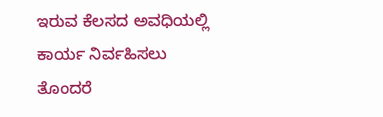ಇರುವ ಕೆಲಸದ ಅವಧಿಯಲ್ಲಿ ಕಾರ್ಯ ನಿರ್ವಹಿಸಲು ತೊಂದರೆ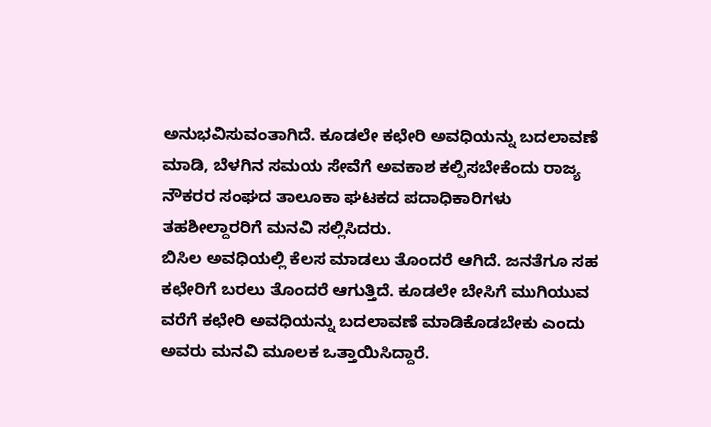ಅನುಭವಿಸುವಂತಾಗಿದೆ. ಕೂಡಲೇ ಕಛೇರಿ ಅವಧಿಯನ್ನು ಬದಲಾವಣೆ ಮಾಡಿ, ಬೆಳಗಿನ ಸಮಯ ಸೇವೆಗೆ ಅವಕಾಶ ಕಲ್ಪಿಸಬೇಕೆಂದು ರಾಜ್ಯ ನೌಕರರ ಸಂಘದ ತಾಲೂಕಾ ಘಟಕದ ಪದಾಧಿಕಾರಿಗಳು ತಹಶೀಲ್ದಾರರಿಗೆ ಮನವಿ ಸಲ್ಲಿಸಿದರು.
ಬಿಸಿಲ ಅವಧಿಯಲ್ಲಿ ಕೆಲಸ ಮಾಡಲು ತೊಂದರೆ ಆಗಿದೆ. ಜನತೆಗೂ ಸಹ ಕಛೇರಿಗೆ ಬರಲು ತೊಂದರೆ ಆಗುತ್ತಿದೆ. ಕೂಡಲೇ ಬೇಸಿಗೆ ಮುಗಿಯುವ ವರೆಗೆ ಕಛೇರಿ ಅವಧಿಯನ್ನು ಬದಲಾವಣೆ ಮಾಡಿಕೊಡಬೇಕು ಎಂದು ಅವರು ಮನವಿ ಮೂಲಕ ಒತ್ತಾಯಿಸಿದ್ದಾರೆ.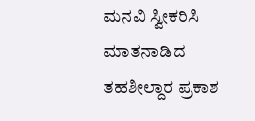ಮನವಿ ಸ್ವೀಕರಿಸಿ ಮಾತನಾಡಿದ ತಹಶೀಲ್ದಾರ ಪ್ರಕಾಶ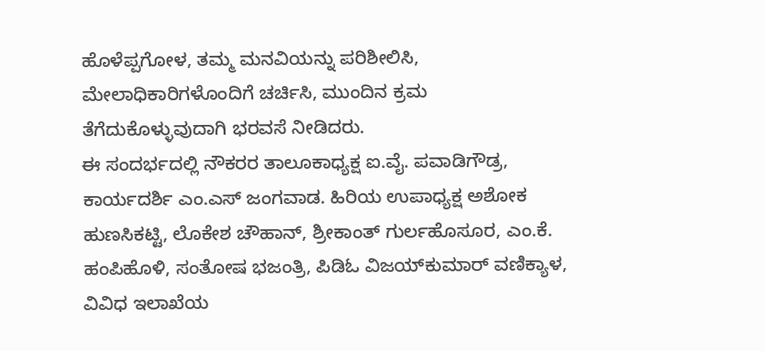ಹೊಳೆಪ್ಪಗೋಳ, ತಮ್ಮ ಮನವಿಯನ್ನು ಪರಿಶೀಲಿಸಿ, ಮೇಲಾಧಿಕಾರಿಗಳೊಂದಿಗೆ ಚರ್ಚಿಸಿ, ಮುಂದಿನ ಕ್ರಮ ತೆಗೆದುಕೊಳ್ಳುವುದಾಗಿ ಭರವಸೆ ನೀಡಿದರು.
ಈ ಸಂದರ್ಭದಲ್ಲಿ ನೌಕರರ ತಾಲೂಕಾಧ್ಯಕ್ಷ ಐ.ವೈ. ಪವಾಡಿಗೌಡ್ರ, ಕಾರ್ಯದರ್ಶಿ ಎಂ.ಎಸ್ ಜಂಗವಾಡ. ಹಿರಿಯ ಉಪಾಧ್ಯಕ್ಷ ಅಶೋಕ ಹುಣಸಿಕಟ್ಟಿ, ಲೊಕೇಶ ಚೌಹಾನ್, ಶ್ರೀಕಾಂತ್ ಗುರ್ಲಹೊಸೂರ, ಎಂ.ಕೆ. ಹಂಪಿಹೊಳಿ, ಸಂತೋಷ ಭಜಂತ್ರಿ, ಪಿಡಿಓ ವಿಜಯ್‌ಕುಮಾರ್ ವಣಿಕ್ಯಾಳ, ವಿವಿಧ ಇಲಾಖೆಯ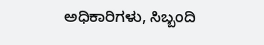ಅಧಿಕಾರಿಗಳು, ಸಿಬ್ಬಂದಿ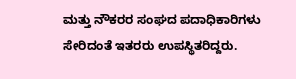ಮತ್ತು ನೌಕರರ ಸಂಘದ ಪದಾಧಿಕಾರಿಗಳು ಸೇರಿದಂತೆ ಇತರರು ಉಪಸ್ಥಿತರಿದ್ದರು.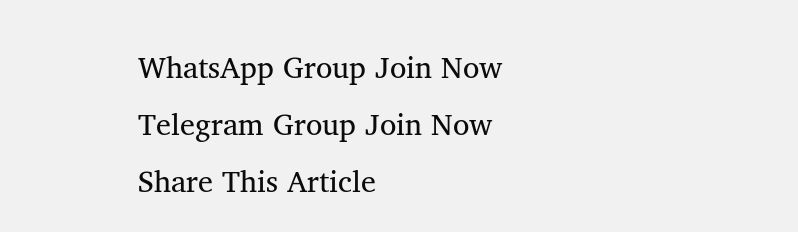WhatsApp Group Join Now
Telegram Group Join Now
Share This Article